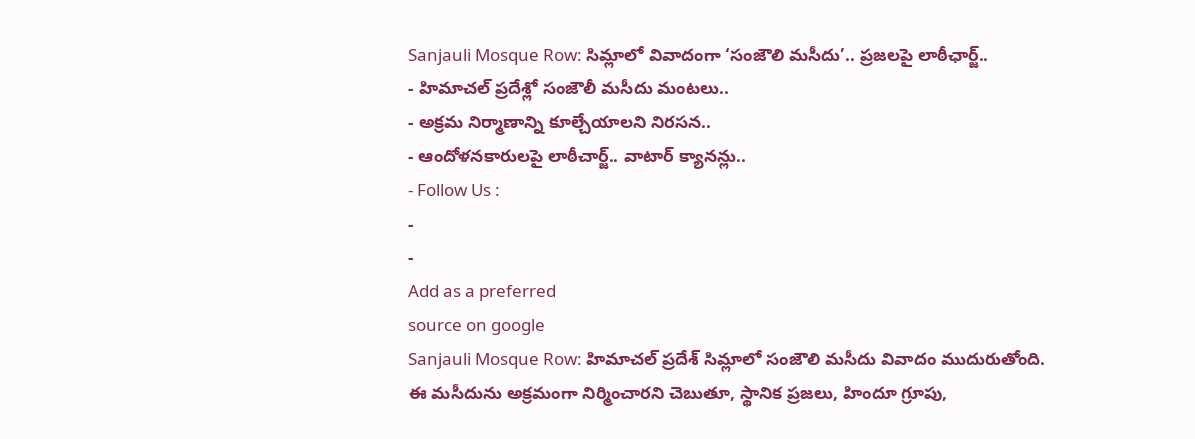Sanjauli Mosque Row: సిమ్లాలో వివాదంగా ‘సంజౌలి మసీదు’.. ప్రజలపై లాఠీఛార్జ్..
- హిమాచల్ ప్రదేశ్లో సంజౌలీ మసీదు మంటలు..
- అక్రమ నిర్మాణాన్ని కూల్చేయాలని నిరసన..
- ఆందోళనకారులపై లాఠీచార్జ్.. వాటార్ క్యానన్లు..
- Follow Us :
-
-
Add as a preferred
source on google
Sanjauli Mosque Row: హిమాచల్ ప్రదేశ్ సిమ్లాలో సంజౌలి మసీదు వివాదం ముదురుతోంది. ఈ మసీదును అక్రమంగా నిర్మించారని చెబుతూ, స్థానిక ప్రజలు, హిందూ గ్రూపు,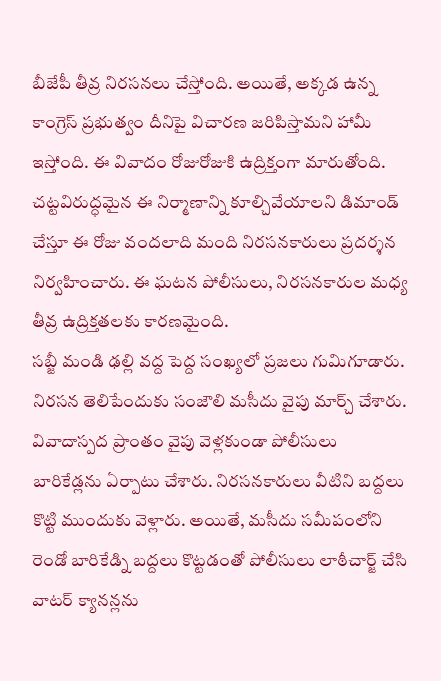బీజేపీ తీవ్ర నిరసనలు చేస్తోంది. అయితే, అక్కడ ఉన్న కాంగ్రెస్ ప్రభుత్వం దీనిపై విచారణ జరిపిస్తామని హామీ ఇస్తోంది. ఈ వివాదం రోజురోజుకి ఉద్రిక్తంగా మారుతోంది. చట్టవిరుద్ధమైన ఈ నిర్మాణాన్ని కూల్చివేయాలని డిమాండ్ చేస్తూ ఈ రోజు వందలాది మంది నిరసనకారులు ప్రదర్శన నిర్వహించారు. ఈ ఘటన పోలీసులు, నిరసనకారుల మధ్య తీవ్ర ఉద్రిక్తతలకు కారణమైంది.
సబ్జీ మండి ఢల్లి వద్ద పెద్ద సంఖ్యలో ప్రజలు గుమిగూడారు. నిరసన తెలిపేందుకు సంజౌలి మసీదు వైపు మార్చ్ చేశారు. వివాదాస్పద ప్రాంతం వైపు వెళ్లకుండా పోలీసులు బారికేడ్లను ఏర్పాటు చేశారు. నిరసనకారులు వీటిని బద్దలు కొట్టి ముందుకు వెళ్లారు. అయితే, మసీదు సమీపంలోని రెండో బారికేడ్ని బద్దలు కొట్టడంతో పోలీసులు లాఠీచార్జ్ చేసి వాటర్ క్యానన్లను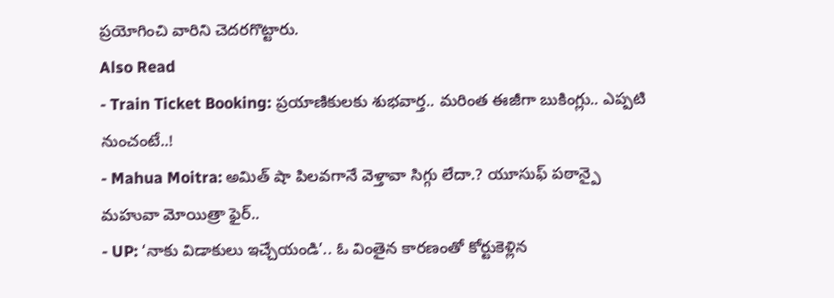ప్రయోగించి వారిని చెదరగొట్టారు.
Also Read
- Train Ticket Booking: ప్రయాణికులకు శుభవార్త.. మరింత ఈజీగా బుకింగ్లు.. ఎప్పటి నుంచంటే..!
- Mahua Moitra: అమిత్ షా పిలవగానే వెళ్తావా సిగ్గు లేదా.? యూసుఫ్ పఠాన్పై మహువా మోయిత్రా ఫైర్..
- UP: ‘నాకు విడాకులు ఇచ్చేయండి’.. ఓ వింతైన కారణంతో కోర్టుకెళ్లిన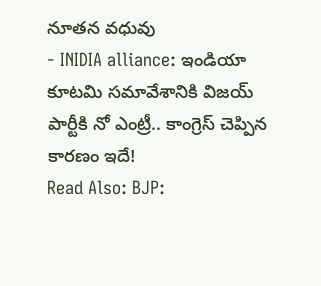నూతన వధువు
- INIDIA alliance: ఇండియా కూటమి సమావేశానికి విజయ్ పార్టీకి నో ఎంట్రీ.. కాంగ్రెస్ చెప్పిన కారణం ఇదే!
Read Also: BJP: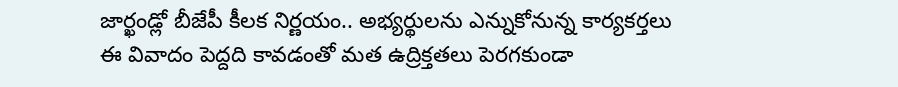జార్ఖండ్లో బీజేపీ కీలక నిర్ణయం.. అభ్యర్థులను ఎన్నుకోనున్న కార్యకర్తలు
ఈ వివాదం పెద్దది కావడంతో మత ఉద్రిక్తతలు పెరగకుండా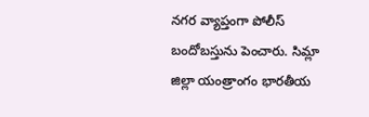నగర వ్యాప్తంగా పోలీస్ బందోబస్తును పెంచారు. సిమ్లా జిల్లా యంత్రాంగం భారతీయ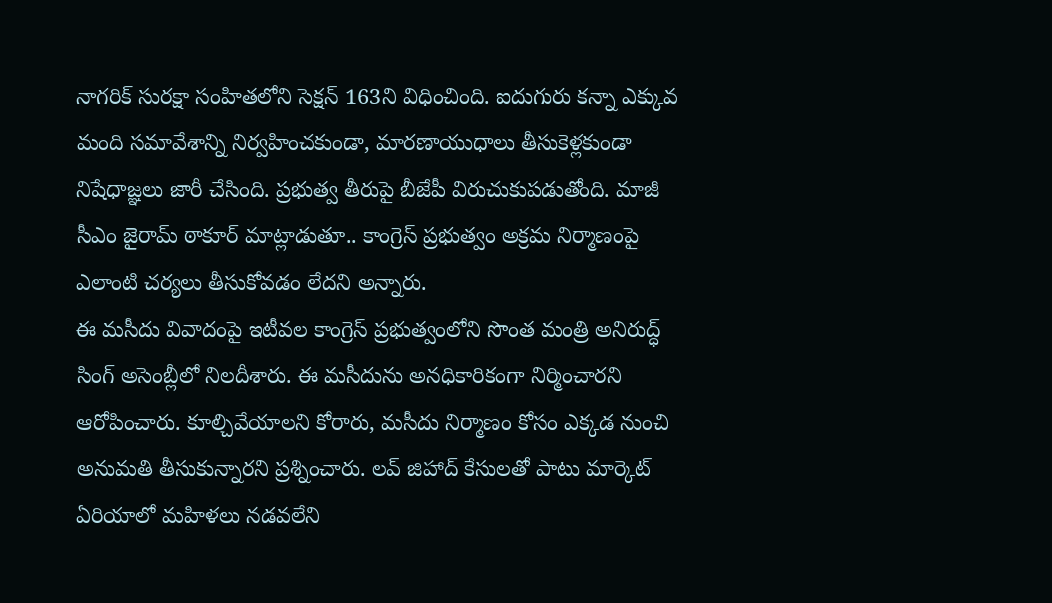నాగరిక్ సురక్షా సంహితలోని సెక్షన్ 163ని విధించింది. ఐదుగురు కన్నా ఎక్కువ మంది సమావేశాన్ని నిర్వహించకుండా, మారణాయుధాలు తీసుకెళ్లకుండా నిషేధాజ్ఞలు జారీ చేసింది. ప్రభుత్వ తీరుపై బీజేపీ విరుచుకుపడుతోంది. మాజీ సీఎం జైరామ్ ఠాకూర్ మాట్లాడుతూ.. కాంగ్రెస్ ప్రభుత్వం అక్రమ నిర్మాణంపై ఎలాంటి చర్యలు తీసుకోవడం లేదని అన్నారు.
ఈ మసీదు వివాదంపై ఇటీవల కాంగ్రెస్ ప్రభుత్వంలోని సొంత మంత్రి అనిరుద్ధ్ సింగ్ అసెంబ్లీలో నిలదీశారు. ఈ మసీదును అనధికారికంగా నిర్మించారని ఆరోపించారు. కూల్చివేయాలని కోరారు, మసీదు నిర్మాణం కోసం ఎక్కడ నుంచి అనుమతి తీసుకున్నారని ప్రశ్నించారు. లవ్ జిహాద్ కేసులతో పాటు మార్కెట్ ఏరియాలో మహిళలు నడవలేని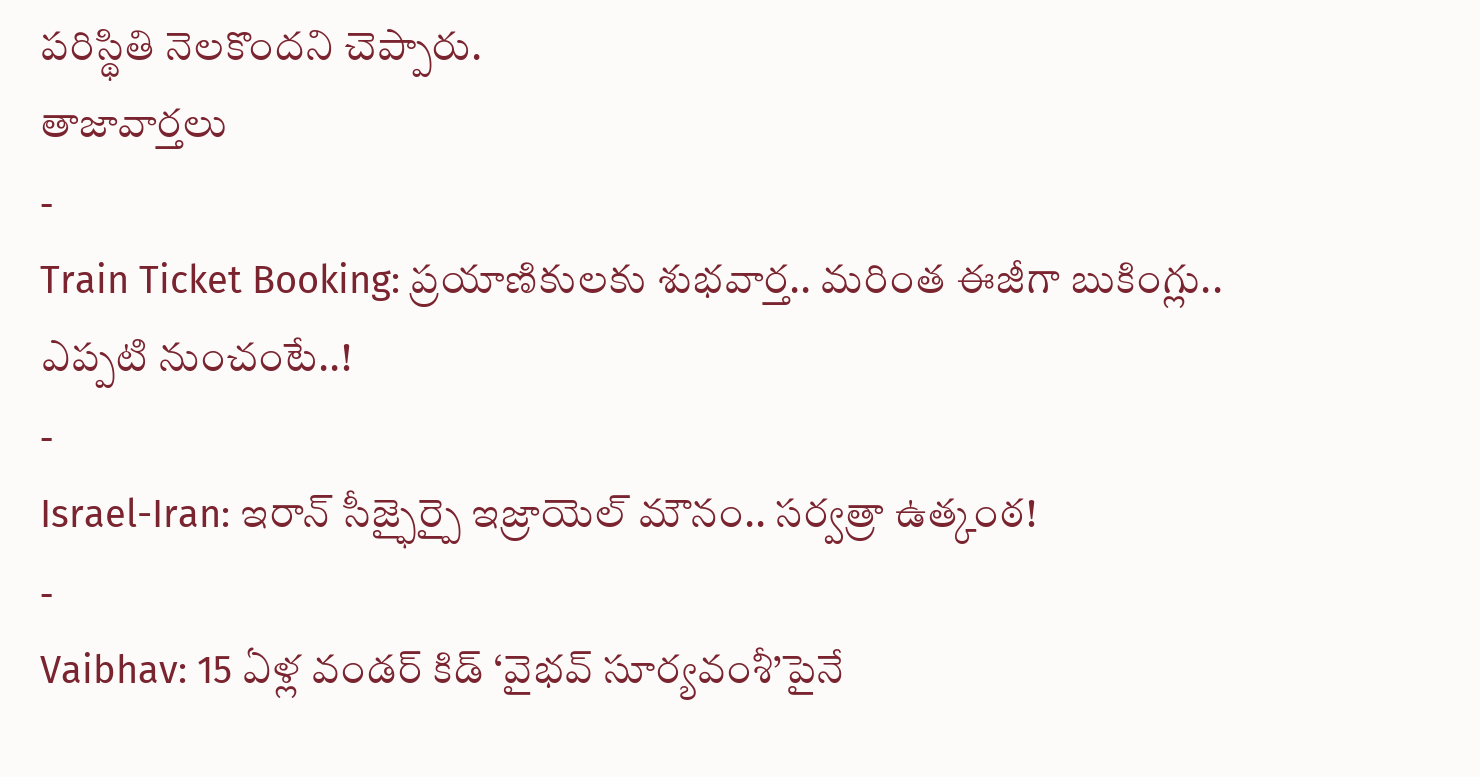పరిస్థితి నెలకొందని చెప్పారు.
తాజావార్తలు
-
Train Ticket Booking: ప్రయాణికులకు శుభవార్త.. మరింత ఈజీగా బుకింగ్లు.. ఎప్పటి నుంచంటే..!
-
Israel-Iran: ఇరాన్ సీజ్ఫైర్పై ఇజ్రాయెల్ మౌనం.. సర్వత్రా ఉత్కంఠ!
-
Vaibhav: 15 ఏళ్ల వండర్ కిడ్ ‘వైభవ్ సూర్యవంశీ’పైనే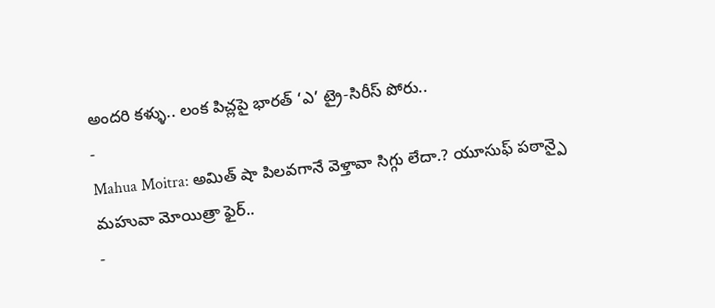అందరి కళ్ళు.. లంక పిచ్లపై భారత్ ‘ఎ’ ట్రై-సిరీస్ పోరు..
-
Mahua Moitra: అమిత్ షా పిలవగానే వెళ్తావా సిగ్గు లేదా.? యూసుఫ్ పఠాన్పై మహువా మోయిత్రా ఫైర్..
-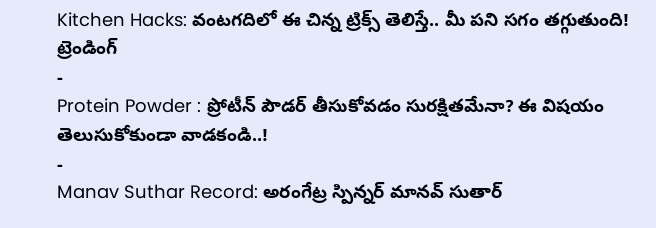Kitchen Hacks: వంటగదిలో ఈ చిన్న ట్రిక్స్ తెలిస్తే.. మీ పని సగం తగ్గుతుంది!
ట్రెండింగ్
-
Protein Powder : ప్రోటీన్ పౌడర్ తీసుకోవడం సురక్షితమేనా? ఈ విషయం తెలుసుకోకుండా వాడకండి..!
-
Manav Suthar Record: అరంగేట్ర స్పిన్నర్ మానవ్ సుతార్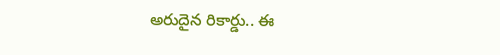అరుదైన రికార్డు.. ఈ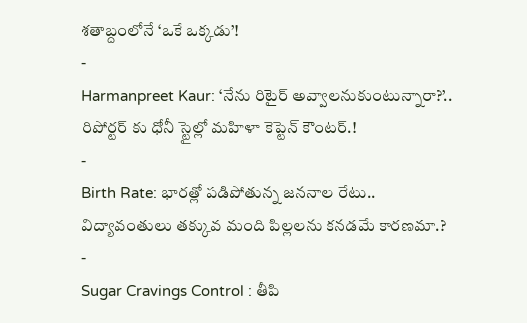శతాబ్దంలోనే ‘ఒకే ఒక్కడు’!
-
Harmanpreet Kaur: ‘నేను రిటైర్ అవ్వాలనుకుంటున్నారా?’.. రిపోర్టర్ కు ధోనీ స్టైల్లో మహిళా కెప్టెన్ కౌంటర్.!
-
Birth Rate: భారత్లో పడిపోతున్న జననాల రేటు.. విద్యావంతులు తక్కువ మంది పిల్లలను కనడమే కారణమా.?
-
Sugar Cravings Control : తీపి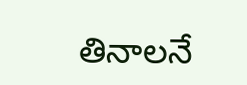తినాలనే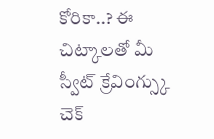కోరికా..? ఈ చిట్కాలతో మీ స్వీట్ క్రేవింగ్స్కు చెక్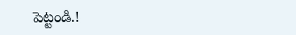పెట్టండి.!